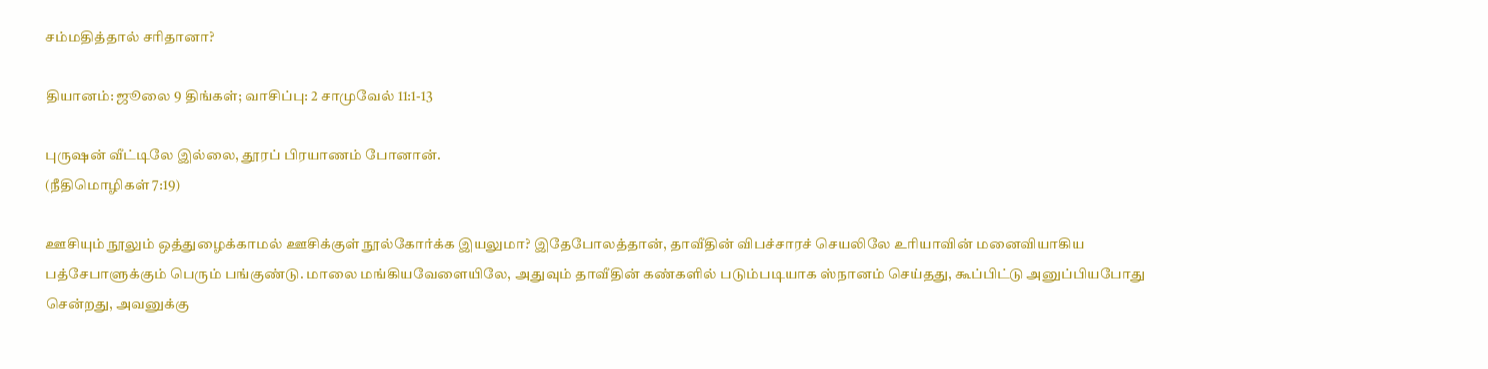சம்மதித்தால் சரிதானா?

தியானம்: ஜூலை 9 திங்கள்; வாசிப்பு: 2 சாமுவேல் 11:1-13

புருஷன் வீட்டிலே இல்லை, தூரப் பிரயாணம் போனான்.
(நீதிமொழிகள் 7:19)

ஊசியும் நூலும் ஒத்துழைக்காமல் ஊசிக்குள் நூல்கோர்க்க இயலுமா? இதேபோலத்தான், தாவீதின் விபச்சாரச் செயலிலே உரியாவின் மனைவியாகிய பத்சேபாளுக்கும் பெரும் பங்குண்டு. மாலை மங்கியவேளையிலே, அதுவும் தாவீதின் கண்களில் படும்படியாக ஸ்நானம் செய்தது, கூப்பிட்டு அனுப்பியபோது சென்றது, அவனுக்கு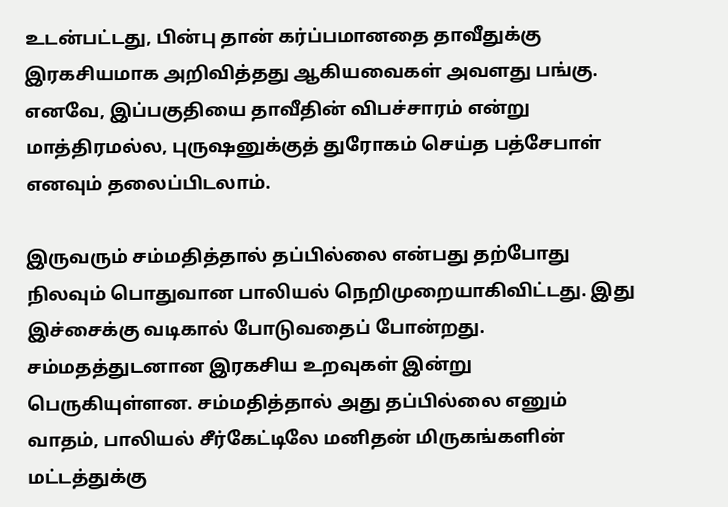உடன்பட்டது, பின்பு தான் கர்ப்பமானதை தாவீதுக்கு இரகசியமாக அறிவித்தது ஆகியவைகள் அவளது பங்கு. எனவே, இப்பகுதியை தாவீதின் விபச்சாரம் என்று மாத்திரமல்ல, புருஷனுக்குத் துரோகம் செய்த பத்சேபாள் எனவும் தலைப்பிடலாம்.

இருவரும் சம்மதித்தால் தப்பில்லை என்பது தற்போது நிலவும் பொதுவான பாலியல் நெறிமுறையாகிவிட்டது. இது இச்சைக்கு வடிகால் போடுவதைப் போன்றது. சம்மதத்துடனான இரகசிய உறவுகள் இன்று பெருகியுள்ளன. சம்மதித்தால் அது தப்பில்லை எனும் வாதம், பாலியல் சீர்கேட்டிலே மனிதன் மிருகங்களின் மட்டத்துக்கு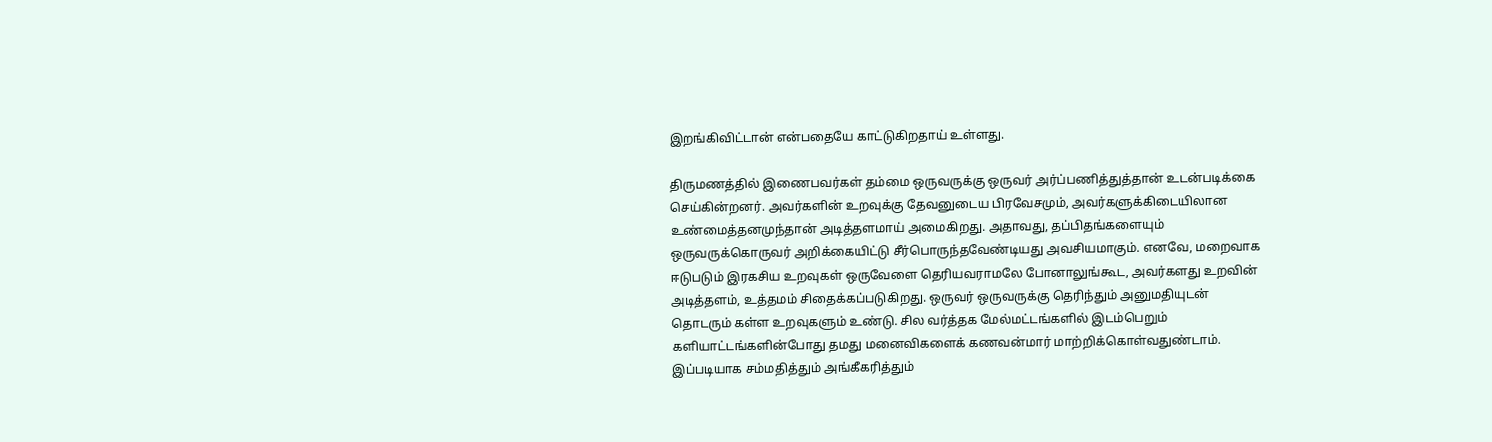இறங்கிவிட்டான் என்பதையே காட்டுகிறதாய் உள்ளது.

திருமணத்தில் இணைபவர்கள் தம்மை ஒருவருக்கு ஒருவர் அர்ப்பணித்துத்தான் உடன்படிக்கை செய்கின்றனர். அவர்களின் உறவுக்கு தேவனுடைய பிரவேசமும், அவர்களுக்கிடையிலான உண்மைத்தனமுந்தான் அடித்தளமாய் அமைகிறது. அதாவது, தப்பிதங்களையும் ஒருவருக்கொருவர் அறிக்கையிட்டு சீர்பொருந்தவேண்டியது அவசியமாகும். எனவே, மறைவாக ஈடுபடும் இரகசிய உறவுகள் ஒருவேளை தெரியவராமலே போனாலுங்கூட, அவர்களது உறவின் அடித்தளம், உத்தமம் சிதைக்கப்படுகிறது. ஒருவர் ஒருவருக்கு தெரிந்தும் அனுமதியுடன் தொடரும் கள்ள உறவுகளும் உண்டு. சில வர்த்தக மேல்மட்டங்களில் இடம்பெறும் களியாட்டங்களின்போது தமது மனைவிகளைக் கணவன்மார் மாற்றிக்கொள்வதுண்டாம். இப்படியாக சம்மதித்தும் அங்கீகரித்தும்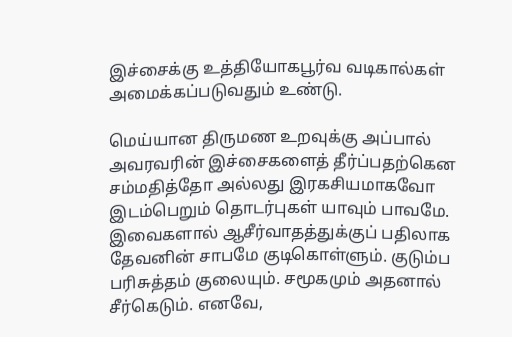இச்சைக்கு உத்தியோகபூர்வ வடிகால்கள் அமைக்கப்படுவதும் உண்டு.

மெய்யான திருமண உறவுக்கு அப்பால் அவரவரின் இச்சைகளைத் தீர்ப்பதற்கென சம்மதித்தோ அல்லது இரகசியமாகவோ இடம்பெறும் தொடர்புகள் யாவும் பாவமே. இவைகளால் ஆசீர்வாதத்துக்குப் பதிலாக தேவனின் சாபமே குடிகொள்ளும். குடும்ப பரிசுத்தம் குலையும். சமூகமும் அதனால் சீர்கெடும். எனவே,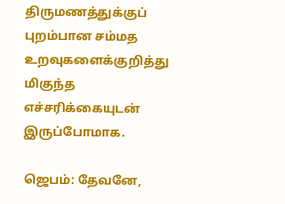திருமணத்துக்குப் புறம்பான சம்மத உறவுகளைக்குறித்து மிகுந்த எச்சரிக்கையுடன் இருப்போமாக.

ஜெபம்: தேவனே,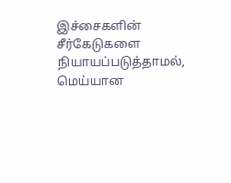இச்சைகளின் சீர்கேடுகளை நியாயப்படுத்தாமல், மெய்யான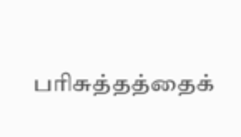பரிசுத்தத்தைக்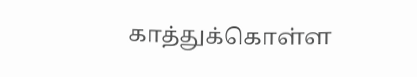காத்துக்கொள்ள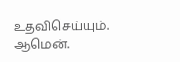உதவிசெய்யும். ஆமென்.